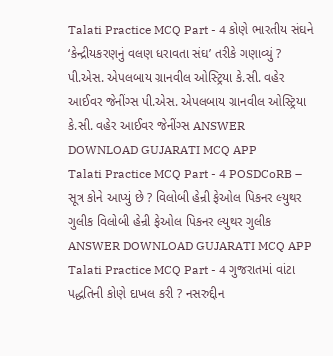Talati Practice MCQ Part - 4 કોણે ભારતીય સંઘને ‘કેન્દ્રીયકરણનું વલણ ધરાવતા સંઘ’ તરીકે ગણાવ્યું ? પી.એસ. એપલબાય ગ્રાનવીલ ઓસ્ટ્રિયા કે.સી. વહેર આઈવર જેનીંગ્સ પી.એસ. એપલબાય ગ્રાનવીલ ઓસ્ટ્રિયા કે.સી. વહેર આઈવર જેનીંગ્સ ANSWER DOWNLOAD GUJARATI MCQ APP
Talati Practice MCQ Part - 4 POSDCoRB – સૂત્ર કોને આપ્યું છે ? વિલોબી હેન્રી ફેઓલ પિકનર લ્યુથર ગુલીક વિલોબી હેન્રી ફેઓલ પિકનર લ્યુથર ગુલીક ANSWER DOWNLOAD GUJARATI MCQ APP
Talati Practice MCQ Part - 4 ગુજરાતમાં વાંટા પદ્ધતિની કોણે દાખલ કરી ? નસરુદ્દીન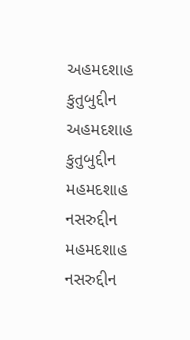અહમદશાહ કુતુબુદ્દીન અહમદશાહ કુતુબુદ્દીન મહમદશાહ નસરુદ્દીન મહમદશાહ નસરુદ્દીન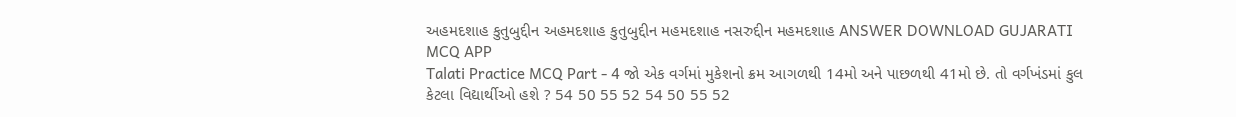અહમદશાહ કુતુબુદ્દીન અહમદશાહ કુતુબુદ્દીન મહમદશાહ નસરુદ્દીન મહમદશાહ ANSWER DOWNLOAD GUJARATI MCQ APP
Talati Practice MCQ Part - 4 જો એક વર્ગમાં મુકેશનો ક્રમ આગળથી 14મો અને પાછળથી 41મો છે. તો વર્ગખંડમાં કુલ કેટલા વિદ્યાર્થીઓ હશે ? 54 50 55 52 54 50 55 52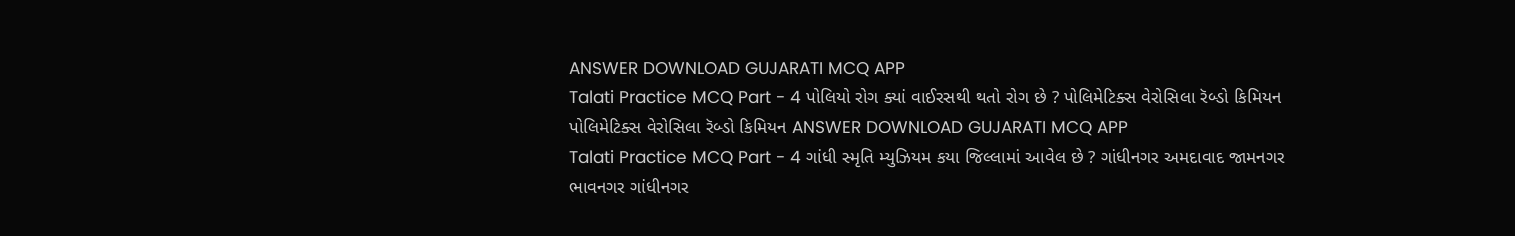ANSWER DOWNLOAD GUJARATI MCQ APP
Talati Practice MCQ Part - 4 પોલિયો રોગ ક્યાં વાઈરસથી થતો રોગ છે ? પોલિમેટિક્સ વેરોસિલા રૅબ્ડો કિમિયન પોલિમેટિક્સ વેરોસિલા રૅબ્ડો કિમિયન ANSWER DOWNLOAD GUJARATI MCQ APP
Talati Practice MCQ Part - 4 ગાંધી સ્મૃતિ મ્યુઝિયમ કયા જિલ્લામાં આવેલ છે ? ગાંધીનગર અમદાવાદ જામનગર ભાવનગર ગાંધીનગર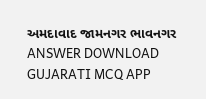અમદાવાદ જામનગર ભાવનગર ANSWER DOWNLOAD GUJARATI MCQ APP